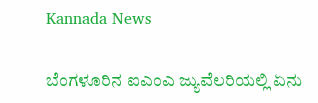Kannada News

ಬೆಂಗಳೂರಿನ ಐಎಂಎ ಜ್ಯುವೆಲರಿಯಲ್ಲಿ ಏನು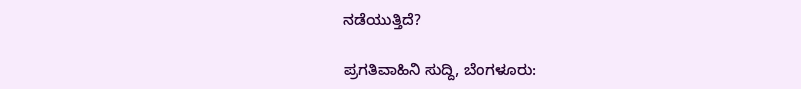ನಡೆಯುತ್ತಿದೆ?

ಪ್ರಗತಿವಾಹಿನಿ ಸುದ್ದಿ, ಬೆಂಗಳೂರು: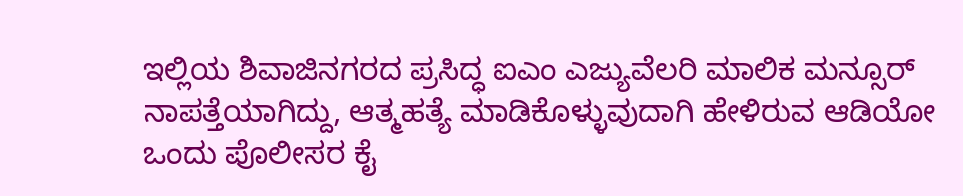ಇಲ್ಲಿಯ ಶಿವಾಜಿನಗರದ ಪ್ರಸಿದ್ಧ ಐಎಂ ಎಜ್ಯುವೆಲರಿ ಮಾಲಿಕ ಮನ್ಸೂರ್ ನಾಪತ್ತೆಯಾಗಿದ್ದು, ಆತ್ಮಹತ್ಯೆ ಮಾಡಿಕೊಳ್ಳುವುದಾಗಿ ಹೇಳಿರುವ ಆಡಿಯೋ ಒಂದು ಪೊಲೀಸರ ಕೈ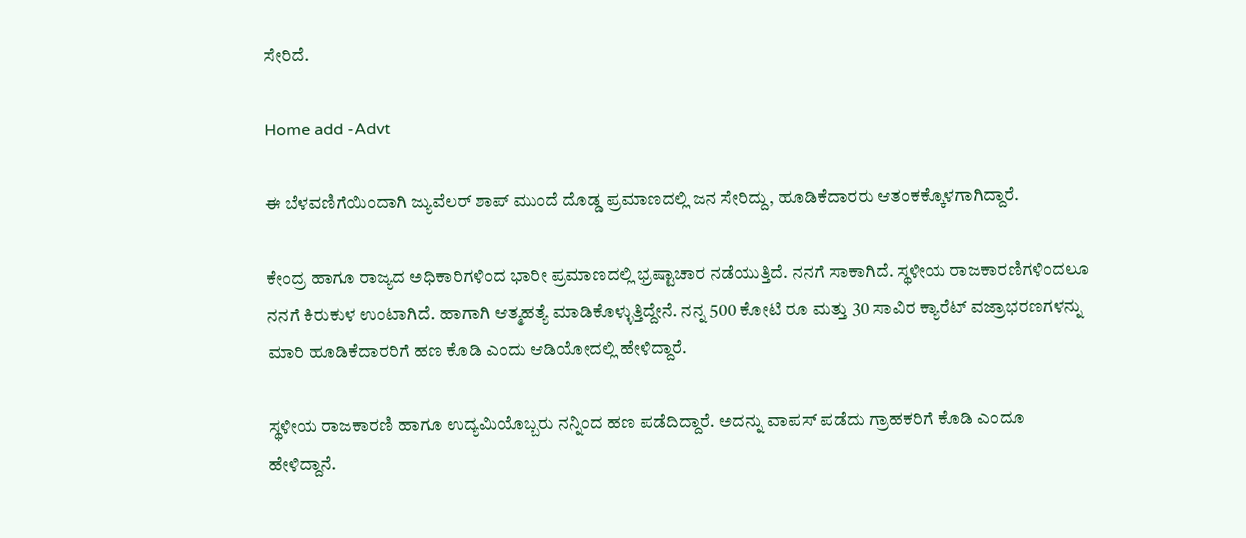ಸೇರಿದೆ.

Home add -Advt

ಈ ಬೆಳವಣಿಗೆಯಿಂದಾಗಿ ಜ್ಯುವೆಲರ್ ಶಾಪ್ ಮುಂದೆ ದೊಡ್ಡ ಪ್ರಮಾಣದಲ್ಲಿ ಜನ ಸೇರಿದ್ದು, ಹೂಡಿಕೆದಾರರು ಆತಂಕಕ್ಕೊಳಗಾಗಿದ್ದಾರೆ.

ಕೇಂದ್ರ ಹಾಗೂ ರಾಜ್ಯದ ಅಧಿಕಾರಿಗಳಿಂದ ಭಾರೀ ಪ್ರಮಾಣದಲ್ಲಿ ಭ್ರಷ್ಟಾಚಾರ ನಡೆಯುತ್ತಿದೆ. ನನಗೆ ಸಾಕಾಗಿದೆ. ಸ್ಥಳೀಯ ರಾಜಕಾರಣಿಗಳಿಂದಲೂ ನನಗೆ ಕಿರುಕುಳ ಉಂಟಾಗಿದೆ. ಹಾಗಾಗಿ ಆತ್ಮಹತ್ಯೆ ಮಾಡಿಕೊಳ್ಳುತ್ತಿದ್ದೇನೆ. ನನ್ನ 500 ಕೋಟಿ ರೂ ಮತ್ತು 30 ಸಾವಿರ ಕ್ಯಾರೆಟ್ ವಜ್ರಾಭರಣಗಳನ್ನು ಮಾರಿ ಹೂಡಿಕೆದಾರರಿಗೆ ಹಣ ಕೊಡಿ ಎಂದು ಆಡಿಯೋದಲ್ಲಿ ಹೇಳಿದ್ದಾರೆ.

ಸ್ಥಳೀಯ ರಾಜಕಾರಣಿ ಹಾಗೂ ಉದ್ಯಮಿಯೊಬ್ಬರು ನನ್ನಿಂದ ಹಣ ಪಡೆದಿದ್ದಾರೆ. ಅದನ್ನು ವಾಪಸ್ ಪಡೆದು ಗ್ರಾಹಕರಿಗೆ ಕೊಡಿ ಎಂದೂ ಹೇಳಿದ್ದಾನೆ.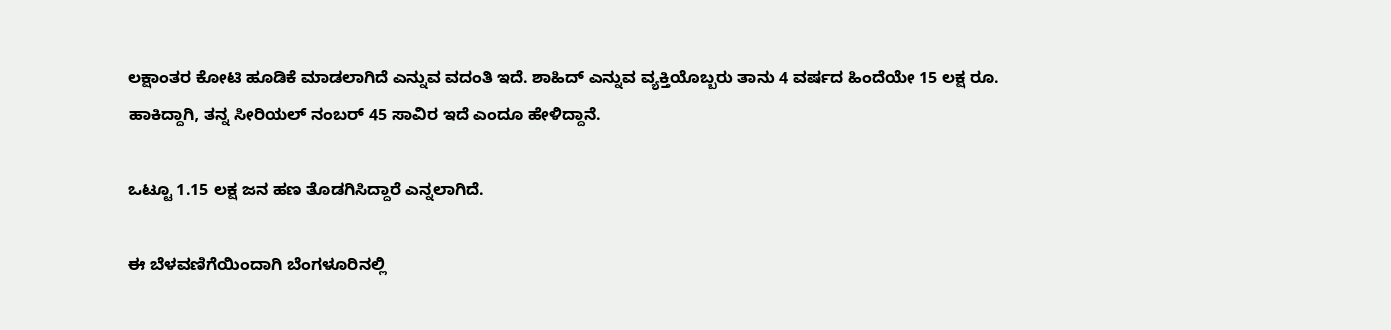ಲಕ್ಷಾಂತರ ಕೋಟಿ ಹೂಡಿಕೆ ಮಾಡಲಾಗಿದೆ ಎನ್ನುವ ವದಂತಿ ಇದೆ. ಶಾಹಿದ್ ಎನ್ನುವ ವ್ಯಕ್ತಿಯೊಬ್ಬರು ತಾನು 4 ವರ್ಷದ ಹಿಂದೆಯೇ 15 ಲಕ್ಷ ರೂ. ಹಾಕಿದ್ದಾಗಿ, ತನ್ನ ಸೀರಿಯಲ್ ನಂಬರ್ 45 ಸಾವಿರ ಇದೆ ಎಂದೂ ಹೇಳಿದ್ದಾನೆ.

ಒಟ್ಟೂ 1.15 ಲಕ್ಷ ಜನ ಹಣ ತೊಡಗಿಸಿದ್ದಾರೆ ಎನ್ನಲಾಗಿದೆ.

ಈ ಬೆಳವಣಿಗೆಯಿಂದಾಗಿ ಬೆಂಗಳೂರಿನಲ್ಲಿ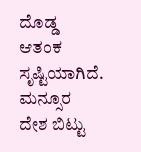ದೊಡ್ಡ ಆತಂಕ ಸೃಷ್ಟಿಯಾಗಿದೆ. ಮನ್ಸೂರ ದೇಶ ಬಿಟ್ಟು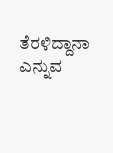ತೆರಳಿದ್ದಾನಾ ಎನ್ನುವ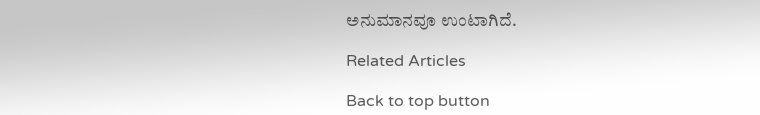ಅನುಮಾನವೂ ಉಂಟಾಗಿದೆ.

Related Articles

Back to top button